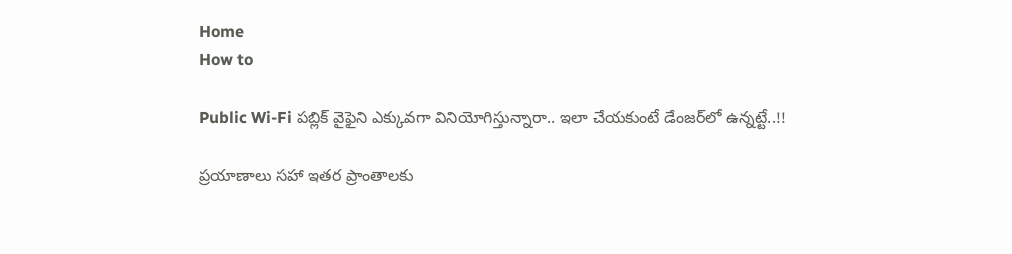Home
How to

Public Wi-Fi పబ్లిక్‌ వైఫైని ఎక్కువగా వినియోగిస్తున్నారా.. ఇలా చేయకుంటే డేంజర్‌లో ఉన్నట్టే..!!

ప్రయాణాలు సహా ఇతర ప్రాంతాలకు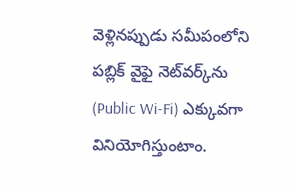వెళ్లినప్పుడు సమీపంలోని పబ్లిక్‌ వైఫై నెట్‌వర్క్‌ను (Public Wi-Fi) ఎక్కువగా వినియోగిస్తుంటాం.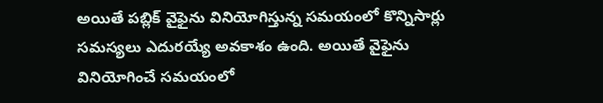అయితే పబ్లిక్‌ వైఫైను వినియోగిస్తున్న సమయంలో కొన్నిసార్లు సమస్యలు ఎదురయ్యే అవకాశం ఉంది. అయితే వైఫైను వినియోగించే సమయంలో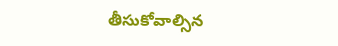తీసుకోవాల్సిన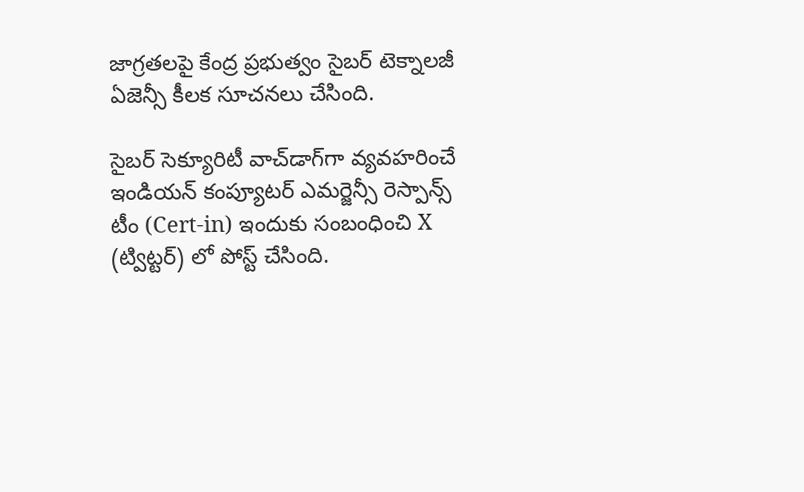జాగ్రతలపై కేంద్ర ప్రభుత్వం సైబర్‌ టెక్నాలజీ ఏజెన్సీ కీలక సూచనలు చేసింది.

సైబర్‌ సెక్యూరిటీ వాచ్‌డాగ్‌గా వ్యవహరించే ఇండియన్‌ కంప్యూటర్‌ ఎమర్జెన్సీ రెస్పాన్స్ టీం (Cert-in) ఇందుకు సంబంధించి X (ట్విట్టర్) లో పోస్ట్‌ చేసింది.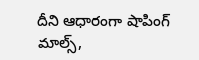దీని ఆధారంగా షాపింగ్ మాల్స్‌,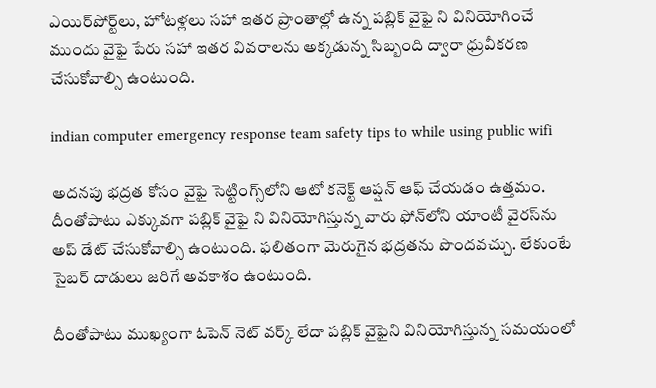ఎయిర్‌పోర్ట్‌లు, హోటళ్లలు సహా ఇతర ప్రాంతాల్లో ఉన్న పబ్లిక్‌ వైఫై ని వినియోగించే ముందు వైఫై పేరు సహా ఇతర వివరాలను అక్కడున్న సిబ్బంది ద్వారా ధ్రువీకరణ చేసుకోవాల్సి ఉంటుంది.

indian computer emergency response team safety tips to while using public wifi

అదనపు భద్రత కోసం వైఫై సెట్టింగ్స్‌లోని ఆటో కనెక్ట్‌ ఆప్షన్‌ ఆఫ్‌ చేయడం ఉత్తమం. దీంతోపాటు ఎక్కువగా పబ్లిక్‌ వైఫై ని వినియోగిస్తున్న వారు ఫోన్‌లోని యాంటీ వైరస్‌ను అప్‌ డేట్‌ చేసుకోవాల్సి ఉంటుంది. ఫలితంగా మెరుగైన భద్రతను పొందవచ్చు. లేకుంటే సైబర్‌ దాడులు జరిగే అవకాశం ఉంటుంది.

దీంతోపాటు ముఖ్యంగా ఓపెన్‌ నెట్‌ వర్క్‌ లేదా పబ్లిక్‌ వైఫైని వినియోగిస్తున్న సమయంలో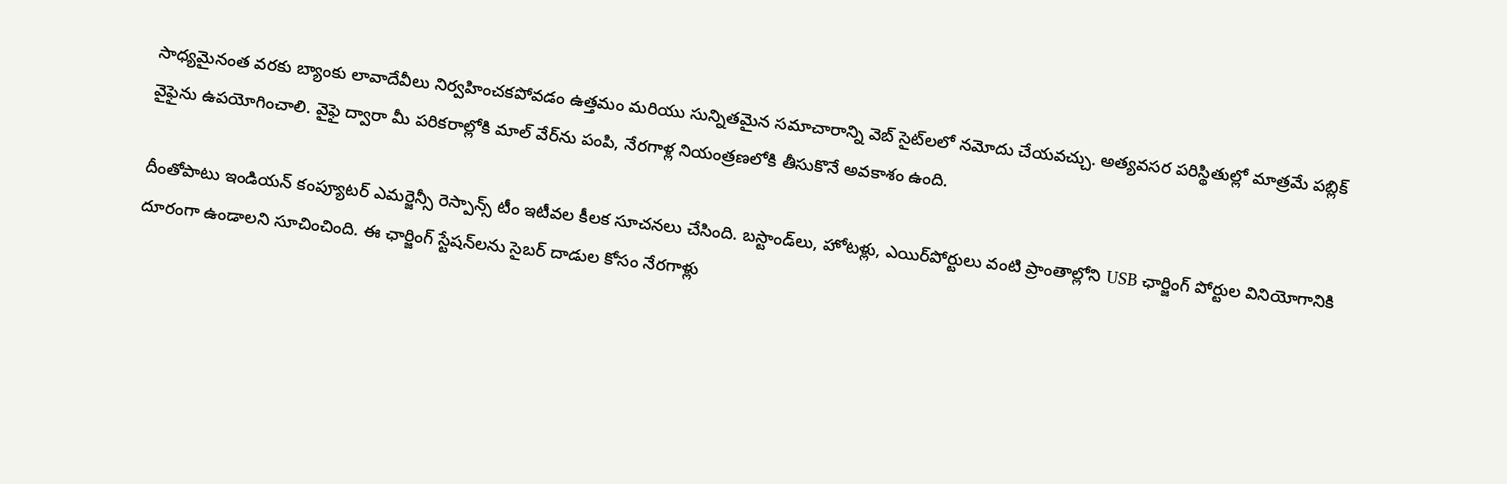సాధ్యమైనంత వరకు బ్యాంకు లావాదేవీలు నిర్వహించకపోవడం ఉత్తమం మరియు సున్నితమైన సమాచారాన్ని వెబ్‌ సైట్‌లలో నమోదు చేయవచ్చు. అత్యవసర పరిస్థితుల్లో మాత్రమే పబ్లిక్‌ వైఫైను ఉపయోగించాలి. వైఫై ద్వారా మీ పరికరాల్లోకి మాల్‌ వేర్‌ను పంపి, నేరగాళ్ల నియంత్రణలోకి తీసుకొనే అవకాశం ఉంది.

దీంతోపాటు ఇండియన్‌ కంప్యూటర్‌ ఎమర్జెన్సీ రెస్పాన్స్ టీం ఇటీవల కీలక సూచనలు చేసింది. బస్టాండ్‌లు, హోటళ్లు, ఎయిర్‌పోర్టులు వంటి ప్రాంతాల్లోని USB ఛార్జింగ్‌ పోర్టుల వినియోగానికి దూరంగా ఉండాలని సూచించింది. ఈ ఛార్జింగ్‌ స్టేషన్‌లను సైబర్‌ దాడుల కోసం నేరగాళ్లు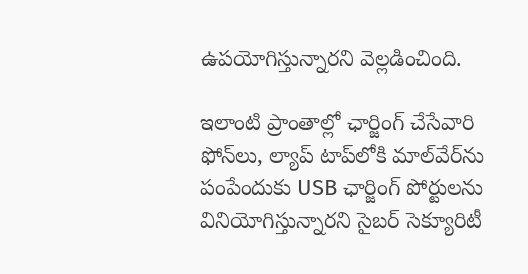ఉపయోగిస్తున్నారని వెల్లడించింది.

ఇలాంటి ప్రాంతాల్లో ఛార్జింగ్‌ చేసేవారి ఫోన్‌లు, ల్యాప్‌ టాప్‌లోకి మాల్‌వేర్‌ను పంపేందుకు USB ఛార్జింగ్‌ పోర్టులను వినియోగిస్తున్నారని సైబర్‌ సెక్యూరిటీ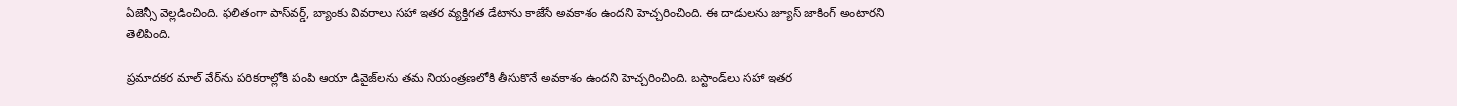ఏజెన్సీ వెల్లడించింది. ఫలితంగా పాస్‌వర్డ్‌, బ్యాంకు వివరాలు సహా ఇతర వ్యక్తిగత డేటాను కాజేసే అవకాశం ఉందని హెచ్చరించింది. ఈ దాడులను జ్యూస్‌ జాకింగ్‌ అంటారని తెలిపింది.

ప్రమాదకర మాల్‌ వేర్‌ను పరికరాల్లోకి పంపి ఆయా డివైజ్‌లను తమ నియంత్రణలోకి తీసుకొనే అవకాశం ఉందని హెచ్చరించింది. బస్టాండ్‌లు సహా ఇతర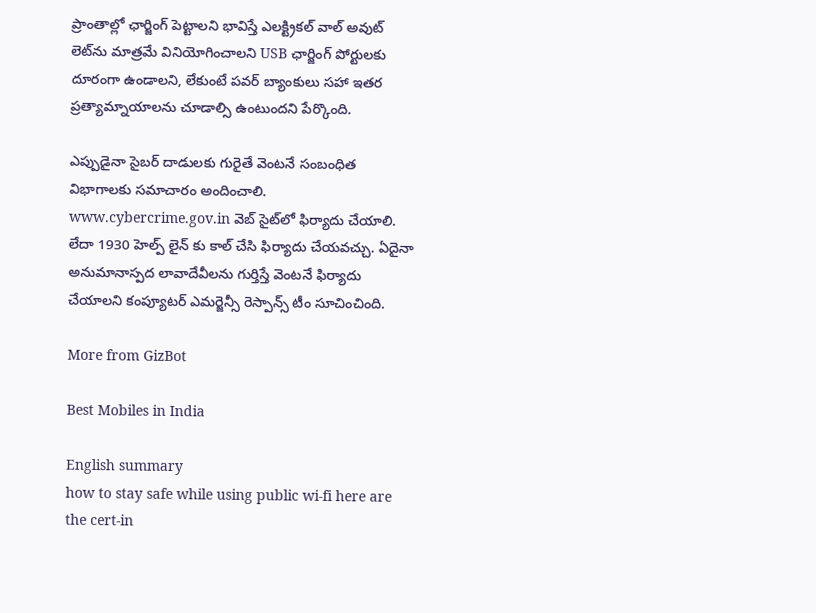ప్రాంతాల్లో ఛార్జింగ్ పెట్టాలని భావిస్తే ఎలక్ట్రికల్‌ వాల్‌ అవుట్‌ లెట్‌ను మాత్రమే వినియోగించాలని USB ఛార్జింగ్‌ పోర్టులకు దూరంగా ఉండాలని, లేకుంటే పవర్‌ బ్యాంకులు సహా ఇతర ప్రత్యామ్నాయాలను చూడాల్సి ఉంటుందని పేర్కొంది.

ఎప్పుడైనా సైబర్‌ దాడులకు గురైతే వెంటనే సంబంధిత విభాగాలకు సమాచారం అందించాలి. www.cybercrime.gov.in వెబ్‌ సైట్‌లో ఫిర్యాదు చేయాలి. లేదా 1930 హెల్ప్‌ లైన్‌ కు కాల్‌ చేసి ఫిర్యాదు చేయవచ్చు. ఏదైనా అనుమానాస్పద లావాదేవీలను గుర్తిస్తే వెంటనే ఫిర్యాదు చేయాలని కంప్యూటర్‌ ఎమర్జెన్సీ రెస్పాన్స్‌ టీం సూచించింది.

More from GizBot

Best Mobiles in India

English summary
how to stay safe while using public wi-fi here are the cert-in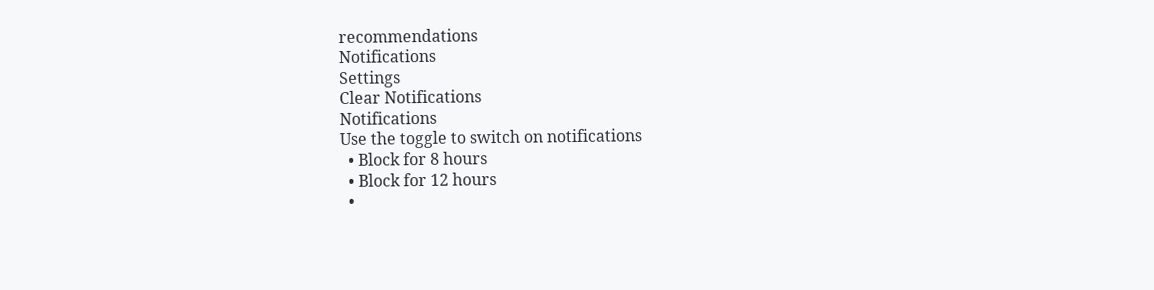recommendations
Notifications
Settings
Clear Notifications
Notifications
Use the toggle to switch on notifications
  • Block for 8 hours
  • Block for 12 hours
  •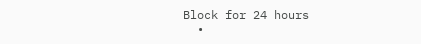Block for 24 hours
  •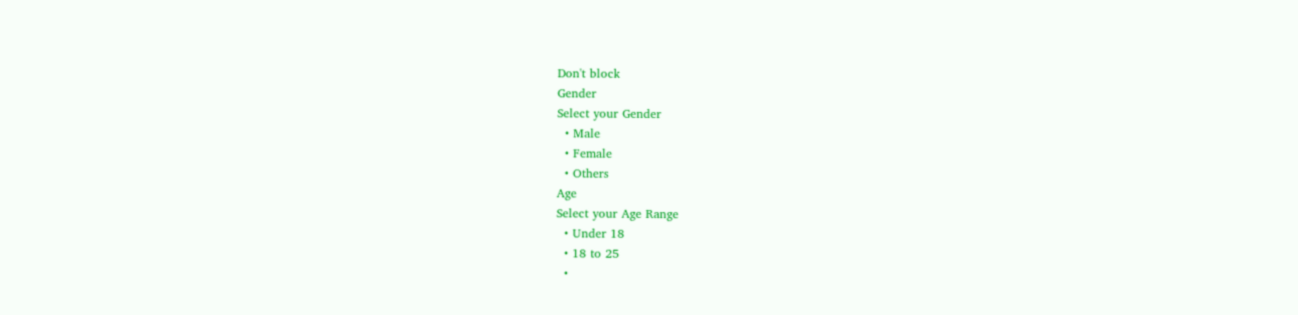Don't block
Gender
Select your Gender
  • Male
  • Female
  • Others
Age
Select your Age Range
  • Under 18
  • 18 to 25
  •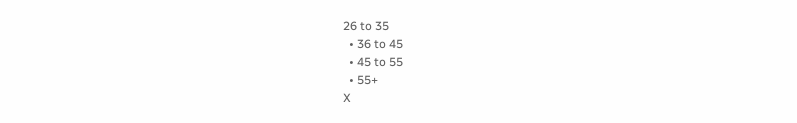26 to 35
  • 36 to 45
  • 45 to 55
  • 55+
X